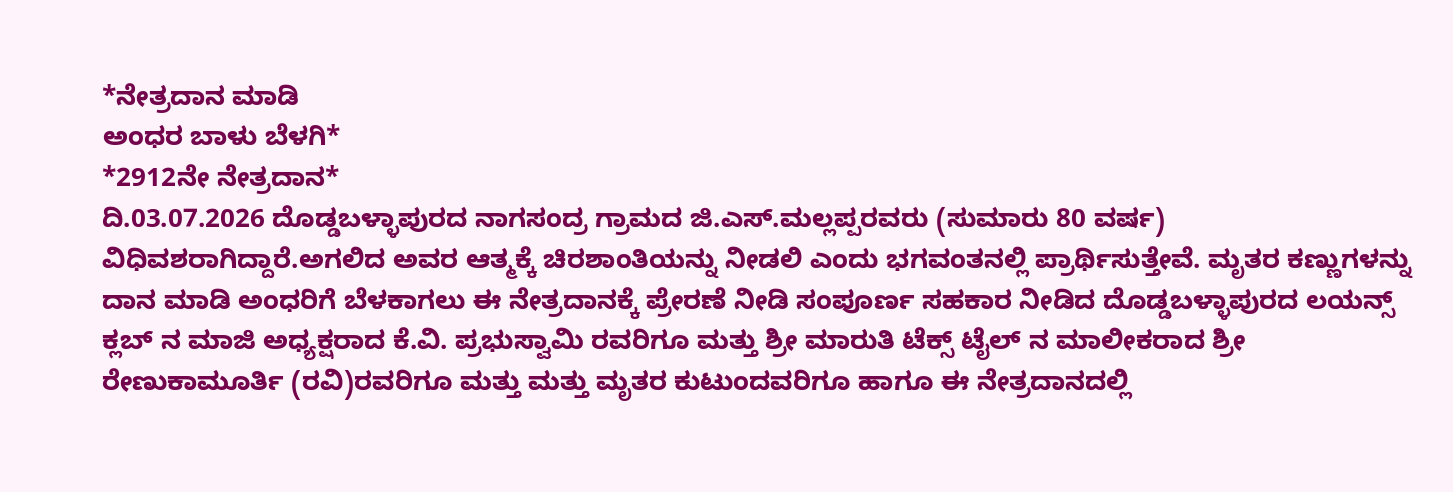*ನೇತ್ರದಾನ ಮಾಡಿ
ಅಂಧರ ಬಾಳು ಬೆಳಗಿ*
*2912ನೇ ನೇತ್ರದಾನ*
ದಿ.03.07.2026 ದೊಡ್ಡಬಳ್ಳಾಪುರದ ನಾಗಸಂದ್ರ ಗ್ರಾಮದ ಜಿ.ಎಸ್.ಮಲ್ಲಪ್ಪರವರು (ಸುಮಾರು 80 ವರ್ಷ) ವಿಧಿವಶರಾಗಿದ್ದಾರೆ.ಅಗಲಿದ ಅವರ ಆತ್ಮಕ್ಕೆ ಚಿರಶಾಂತಿಯನ್ನು ನೀಡಲಿ ಎಂದು ಭಗವಂತನಲ್ಲಿ ಪ್ರಾರ್ಥಿಸುತ್ತೇವೆ. ಮೃತರ ಕಣ್ಣುಗಳನ್ನು ದಾನ ಮಾಡಿ ಅಂಧರಿಗೆ ಬೆಳಕಾಗಲು ಈ ನೇತ್ರದಾನಕ್ಕೆ ಪ್ರೇರಣೆ ನೀಡಿ ಸಂಪೂರ್ಣ ಸಹಕಾರ ನೀಡಿದ ದೊಡ್ಡಬಳ್ಳಾಪುರದ ಲಯನ್ಸ್ ಕ್ಲಬ್ ನ ಮಾಜಿ ಅಧ್ಯಕ್ಷರಾದ ಕೆ.ವಿ. ಪ್ರಭುಸ್ವಾಮಿ ರವರಿಗೂ ಮತ್ತು ಶ್ರೀ ಮಾರುತಿ ಟೆಕ್ಸ್ ಟೈಲ್ ನ ಮಾಲೀಕರಾದ ಶ್ರೀ ರೇಣುಕಾಮೂರ್ತಿ (ರವಿ)ರವರಿಗೂ ಮತ್ತು ಮತ್ತು ಮೃತರ ಕುಟುಂದವರಿಗೂ ಹಾಗೂ ಈ ನೇತ್ರದಾನದಲ್ಲಿ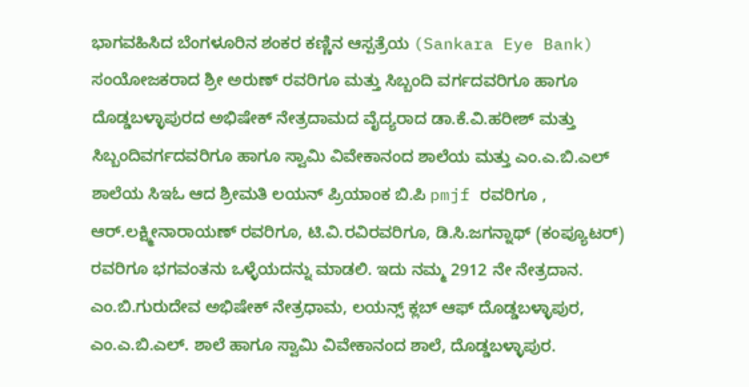ಭಾಗವಹಿಸಿದ ಬೆಂಗಳೂರಿನ ಶಂಕರ ಕಣ್ಣಿನ ಆಸ್ಪತ್ರೆಯ (Sankara Eye Bank) ಸಂಯೋಜಕರಾದ ಶ್ರೀ ಅರುಣ್ ರವರಿಗೂ ಮತ್ತು ಸಿಬ್ಬಂದಿ ವರ್ಗದವರಿಗೂ ಹಾಗೂ ದೊಡ್ಡಬಳ್ಳಾಪುರದ ಅಭಿಷೇಕ್ ನೇತ್ರದಾಮದ ವೈದ್ಯರಾದ ಡಾ.ಕೆ.ವಿ.ಹರೀಶ್ ಮತ್ತು ಸಿಬ್ಬಂದಿವರ್ಗದವರಿಗೂ ಹಾಗೂ ಸ್ವಾಮಿ ವಿವೇಕಾನಂದ ಶಾಲೆಯ ಮತ್ತು ಎಂ.ಎ.ಬಿ.ಎಲ್ ಶಾಲೆಯ ಸಿಇಓ ಆದ ಶ್ರೀಮತಿ ಲಯನ್ ಪ್ರಿಯಾಂಕ ಬಿ.ಪಿ pmjf ರವರಿಗೂ , ಆರ್.ಲಕ್ಷ್ಮೀನಾರಾಯಣ್ ರವರಿಗೂ, ಟಿ.ವಿ.ರವಿರವರಿಗೂ, ಡಿ.ಸಿ.ಜಗನ್ನಾಥ್ (ಕಂಪ್ಯೂಟರ್) ರವರಿಗೂ ಭಗವಂತನು ಒಳ್ಳೆಯದನ್ನು ಮಾಡಲಿ. ಇದು ನಮ್ಮ 2912 ನೇ ನೇತ್ರದಾನ.
ಎಂ.ಬಿ.ಗುರುದೇವ ಅಭಿಷೇಕ್ ನೇತ್ರಧಾಮ, ಲಯನ್ಸ್ ಕ್ಲಬ್ ಆಫ್ ದೊಡ್ಡಬಳ್ಳಾಪುರ, ಎಂ.ಎ.ಬಿ.ಎಲ್. ಶಾಲೆ ಹಾಗೂ ಸ್ವಾಮಿ ವಿವೇಕಾನಂದ ಶಾಲೆ, ದೊಡ್ಡಬಳ್ಳಾಪುರ.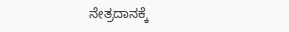ನೇತ್ರದಾನಕ್ಕೆ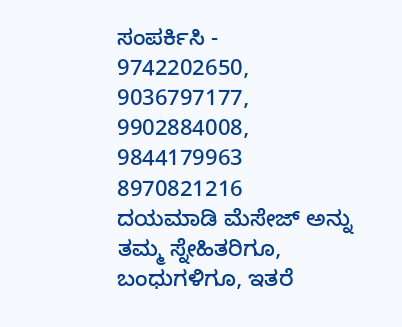ಸಂಪರ್ಕಿಸಿ -
9742202650, 9036797177, 9902884008, 9844179963
8970821216
ದಯಮಾಡಿ ಮೆಸೇಜ್ ಅನ್ನು ತಮ್ಮ ಸ್ನೇಹಿತರಿಗೂ, ಬಂಧುಗಳಿಗೂ, ಇತರೆ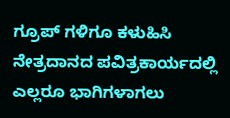ಗ್ರೂಪ್ ಗಳಿಗೂ ಕಳುಹಿಸಿ ನೇತ್ರದಾನದ ಪವಿತ್ರಕಾರ್ಯದಲ್ಲಿ ಎಲ್ಲರೂ ಭಾಗಿಗಳಾಗಲು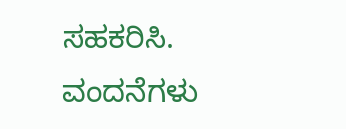ಸಹಕರಿಸಿ.
ವಂದನೆಗಳು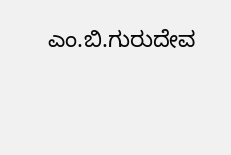ಎಂ.ಬಿ.ಗುರುದೇವ